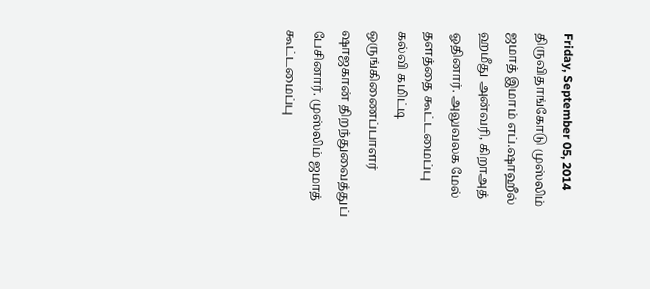Friday, September 05, 2014
திருவிதாங்கோடு முஸ்லிம் ஜமாத் இமாம் எப்.ஷாஹீல் ஹமீது அன்வரி, கிறாஅத் ஓதினார். அலுவலக மேல் தளத்தை கூட்டமைப்பு கல்வி கமிட்டி ஒருங்கிணைப்பாளர் ஷாஜகான் திறந்துவைத்துப் பேசினார். முஸ்லிம் ஜமாத் கூட்டமைப்பு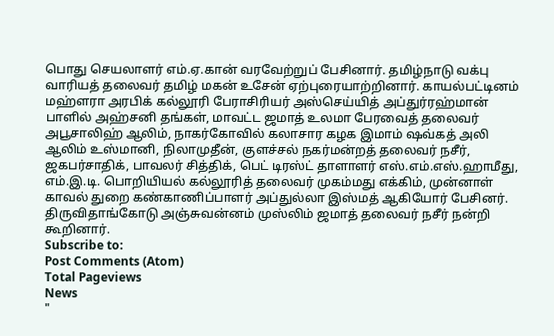பொது செயலாளர் எம்.ஏ.கான் வரவேற்றுப் பேசினார். தமிழ்நாடு வக்பு வாரியத் தலைவர் தமிழ் மகன் உசேன் ஏற்புரையாற்றினார். காயல்பட்டினம் மஹ்ளரா அரபிக் கல்லூரி பேராசிரியர் அஸ்செய்யித் அப்துர்ரஹ்மான் பாளில் அஹ்சனி தங்கள், மாவட்ட ஜமாத் உலமா பேரவைத் தலைவர் அபூசாலிஹ் ஆலிம், நாகர்கோவில் கலாசார கழக இமாம் ஷவ்கத் அலி ஆலிம் உஸ்மானி, நிலாமுதீன், குளச்சல் நகர்மன்றத் தலைவர் நசீர், ஜகபர்சாதிக், பாவலர் சித்திக், பெட் டிரஸ்ட் தாளாளர் எஸ்.எம்.எஸ்.ஹாமீது, எம்.இ.டி. பொறியியல் கல்லூரித் தலைவர் முகம்மது எக்கிம், முன்னாள் காவல் துறை கண்காணிப்பாளர் அப்துல்லா இஸ்மத் ஆகியோர் பேசினர். திருவிதாங்கோடு அஞ்சுவன்னம் முஸ்லிம் ஜமாத் தலைவர் நசீர் நன்றி கூறினார்.
Subscribe to:
Post Comments (Atom)
Total Pageviews
News
"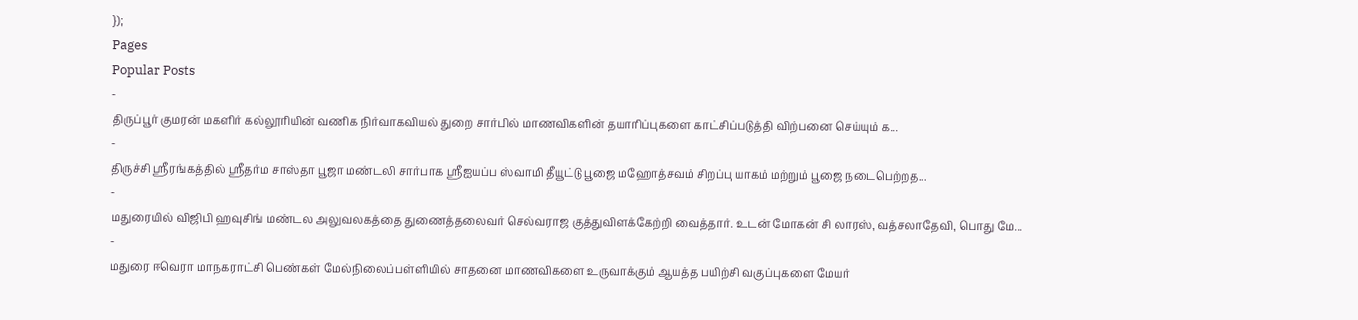});
Pages
Popular Posts
-
திருப்பூர் குமரன் மகளிர் கல்லூரியின் வணிக நிர்வாகவியல் துறை சார்பில் மாணவிகளின் தயாரிப்புகளை காட்சிப்படுத்தி விற்பனை செய்யும் க...
-
திருச்சி ஸ்ரீரங்கத்தில் ஸ்ரீதர்ம சாஸ்தா பூஜா மண்டலி சார்பாக ஸ்ரீஐயப்ப ஸ்வாமி தீயூட்டு பூஜை மஹோத்சவம் சிறப்பு யாகம் மற்றும் பூஜை நடைபெற்றத...
-
மதுரையில் விஜிபி ஹவுசிங் மண்டல அலுவலகத்தை துணைத்தலைவர் செல்வராஜ குத்துவிளக்கேற்றி வைத்தார். உடன் மோகன் சி லாரஸ், வத்சலாதேவி, பொது மே...
-
மதுரை ஈவெரா மாநகராட்சி பெண்கள் மேல்நிலைப்பள்ளியில் சாதனை மாணவிகளை உருவாக்கும் ஆயத்த பயிற்சி வகுப்புகளை மேயர்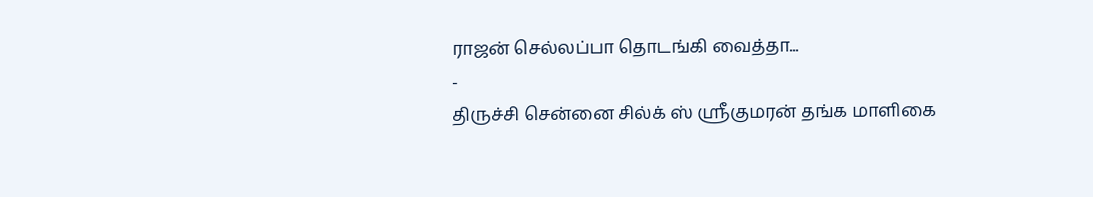ராஜன் செல்லப்பா தொடங்கி வைத்தா...
-
திருச்சி சென்னை சில்க் ஸ் ஸ்ரீகுமரன் தங்க மாளிகை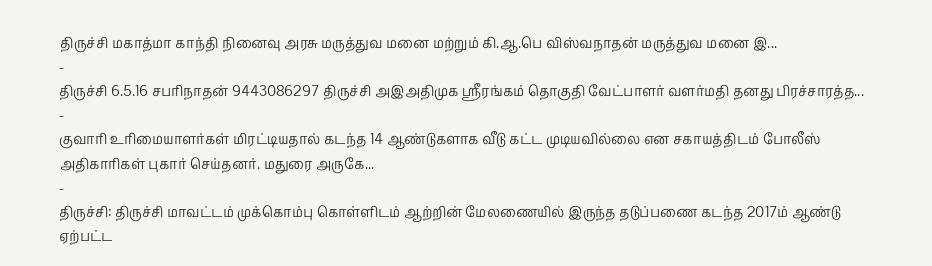திருச்சி மகாத்மா காந்தி நினைவு அரசு மருத்துவ மனை மற்றும் கி.ஆ.பெ விஸ்வநாதன் மருத்துவ மனை இ...
-
திருச்சி 6.5.16 சபரிநாதன் 9443086297 திருச்சி அஇஅதிமுக ஸ்ரீரங்கம் தொகுதி வேட்பாளர் வளர்மதி தனது பிரச்சாரத்த...
-
குவாரி உரிமையாளர்கள் மிரட்டியதால் கடந்த 14 ஆண்டுகளாக வீடு கட்ட முடியவில்லை என சகாயத்திடம் போலீஸ் அதிகாரிகள் புகார் செய்தனர். மதுரை அருகே...
-
திருச்சி: திருச்சி மாவட்டம் முக்கொம்பு கொள்ளிடம் ஆற்றின் மேலணையில் இருந்த தடுப்பணை கடந்த 2017ம் ஆண்டு ஏற்பட்ட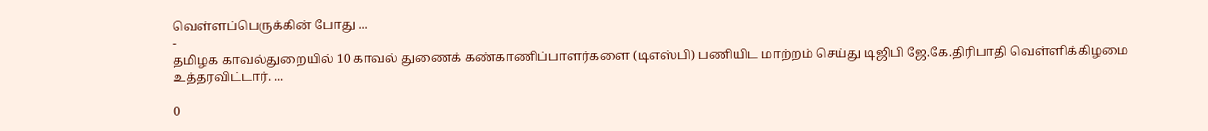வெள்ளப்பெருக்கின் போது ...
-
தமிழக காவல்துறையில் 10 காவல் துணைக் கண்காணிப்பாளர்களை (டிஎஸ்பி) பணியிட மாற்றம் செய்து டிஜிபி ஜே.கே.திரிபாதி வெள்ளிக்கிழமை உத்தரவிட்டார். ...

0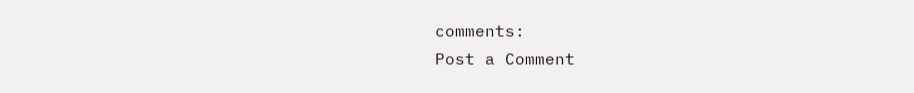comments:
Post a Comment